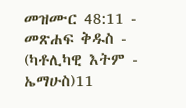መዝሙር 48:11 - መጽሐፍ ቅዱስ - (ካቶሊካዊ እትም - ኤማሁስ)11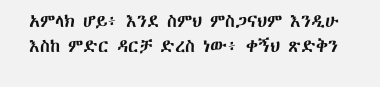አምላክ ሆይ፥ እንደ ስምህ ምስጋናህም እንዲሁ እስከ ምድር ዳርቻ ድረስ ነው፥ ቀኝህ ጽድቅን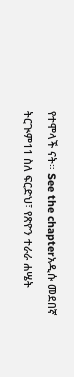የተሞላች ናት። See the chapterአዲሱ መደበኛ ትርጒም11 ስለ ፍርድህ፣ የጽዮን ተራራ ሐሤት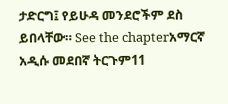ታድርግ፤ የይሁዳ መንደሮችም ደስ ይበላቸው። See the chapterአማርኛ አዲሱ መደበኛ ትርጉም11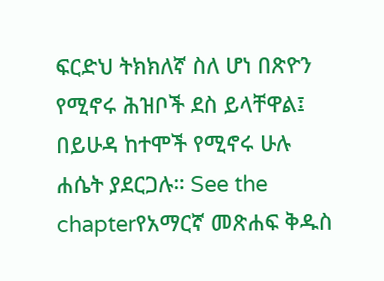ፍርድህ ትክክለኛ ስለ ሆነ በጽዮን የሚኖሩ ሕዝቦች ደስ ይላቸዋል፤ በይሁዳ ከተሞች የሚኖሩ ሁሉ ሐሴት ያደርጋሉ። See the chapterየአማርኛ መጽሐፍ ቅዱስ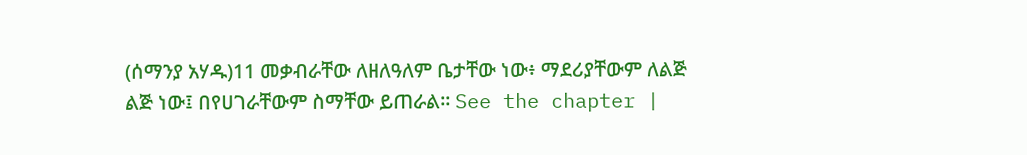(ሰማንያ አሃዱ)11 መቃብራቸው ለዘለዓለም ቤታቸው ነው፥ ማደሪያቸውም ለልጅ ልጅ ነው፤ በየሀገራቸውም ስማቸው ይጠራል። See the chapter |